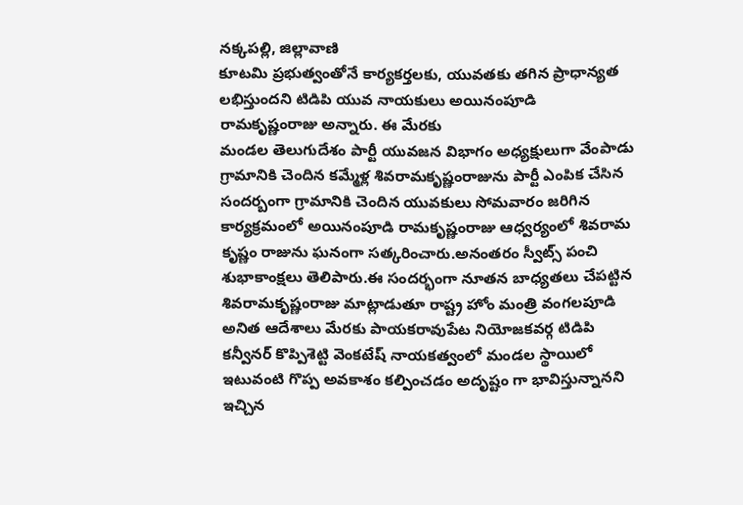నక్కపల్లి, జిల్లావాణి
కూటమి ప్రభుత్వంతోనే కార్యకర్తలకు, యువతకు తగిన ప్రాధాన్యత లభిస్తుందని టిడిపి యువ నాయకులు అయినంపూడి రామకృష్ణంరాజు అన్నారు. ఈ మేరకు
మండల తెలుగుదేశం పార్టీ యువజన విభాగం అధ్యక్షులుగా వేంపాడు గ్రామానికి చెందిన కమ్మేళ్ల శివరామకృష్ణంరాజును పార్టీ ఎంపిక చేసిన సందర్బంగా గ్రామానికి చెందిన యువకులు సోమవారం జరిగిన కార్యక్రమంలో అయినంపూడి రామకృష్ణంరాజు ఆధ్వర్యంలో శివరామ కృష్ణం రాజును ఘనంగా సత్కరించారు.అనంతరం స్వీట్స్ పంచి శుభాకాంక్షలు తెలిపారు.ఈ సందర్భంగా నూతన బాధ్యతలు చేపట్టిన శివరామకృష్ణంరాజు మాట్లాడుతూ రాష్ట్ర హోం మంత్రి వంగలపూడి అనిత ఆదేశాలు మేరకు పాయకరావుపేట నియోజకవర్గ టిడిపి కన్వీనర్ కొప్పిశెట్టి వెంకటేష్ నాయకత్వంలో మండల స్థాయిలో ఇటువంటి గొప్ప అవకాశం కల్పించడం అదృష్టం గా భావిస్తున్నానని ఇచ్చిన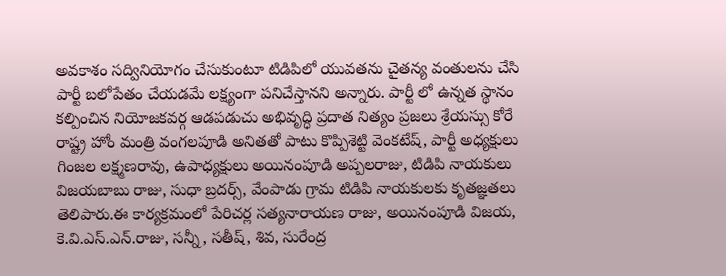అవకాశం సద్వినియోగం చేసుకుంటూ టిడిపిలో యువతను చైతన్య వంతులను చేసి పార్టీ బలోపేతం చేయడమే లక్ష్యంగా పనిచేస్తానని అన్నారు. పార్టీ లో ఉన్నత స్థానం కల్పించిన నియోజకవర్గ ఆడపడుచు అభివృద్ధి ప్రదాత నిత్యం ప్రజలు శ్రేయస్సు కోరే రాష్ట్ర హోం మంత్రి వంగలపూడి అనితతో పాటు కొప్పిశెట్టి వెంకటేష్, పార్టీ అధ్యక్షులు గింజల లక్ష్మణరావు, ఉపాధ్యక్షులు అయినంపూడి అప్పలరాజు, టిడిపి నాయకులు విజయబాబు రాజు, సుధా బ్రదర్స్, వేంపాడు గ్రామ టిడిపి నాయకులకు కృతజ్ఞతలు తెలిపారు.ఈ కార్యక్రమంలో పేరిచర్ల సత్యనారాయణ రాజు, అయినంపూడి విజయ, కె.వి.ఎస్.ఎన్.రాజు, సన్నీ, సతీష్, శివ, సురేంద్ర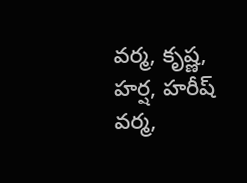వర్మ, కృష్ణ, హర్ష, హరీష్ వర్మ,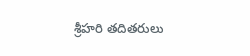శ్రీహరి తదితరులు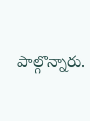పాల్గొన్నారు.